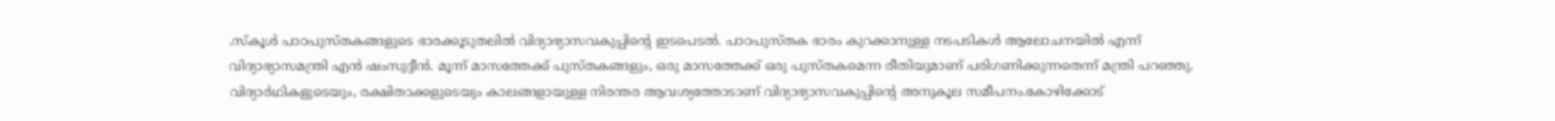.സ്കൂൾ പാഠപുസ്തകങ്ങളുടെ ഭാരക്കൂടുതലിൽ വിദ്യാഭ്യാസവകുപ്പിൻ്റെ ഇടപെടൽ. പാഠപുസ്തക ഭാരം കുറക്കാനുള്ള നടപടികൾ ആലോചനയിൽ എന്ന് വിദ്യാഭ്യാസമന്ത്രി എൻ ഷംസുദ്ദീൻ. മൂന്ന് മാസത്തേക്ക് പുസ്തകങ്ങളും, ഒരു മാസത്തേക്ക് ഒരു പുസ്തകമെന്ന രീതിയുമാണ് പരിഗണിക്കുന്നതെന്ന് മന്ത്രി പറഞ്ഞു.
വിദ്യാർഥികളുടെയും, രക്ഷിതാക്കളുടെയും കാലങ്ങളായുള്ള നിരന്തര ആവശ്യത്തോടാണ് വിദ്യാഭ്യാസവകുപ്പിൻ്റെ അനുകൂല സമീപനം.കോഴിക്കോട്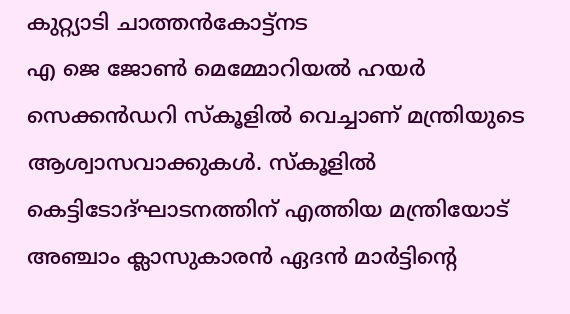കുറ്റ്യാടി ചാത്തൻകോട്ട്നട
എ ജെ ജോൺ മെമ്മോറിയൽ ഹയർ സെക്കൻഡറി സ്കൂളിൽ വെച്ചാണ് മന്ത്രിയുടെ ആശ്വാസവാക്കുകൾ. സ്കൂളിൽ കെട്ടിടോദ്ഘാടനത്തിന് എത്തിയ മന്ത്രിയോട് അഞ്ചാം ക്ലാസുകാരൻ ഏദൻ മാർട്ടിൻ്റെ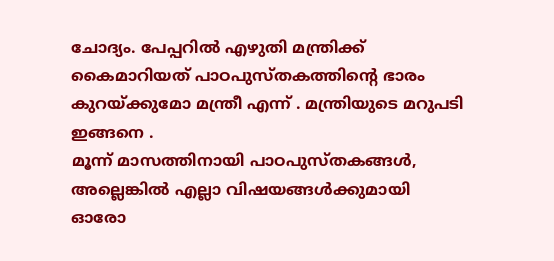ചോദ്യം. പേപ്പറിൽ എഴുതി മന്ത്രിക്ക് കൈമാറിയത് പാഠപുസ്തകത്തിൻ്റെ ഭാരം കുറയ്ക്കുമോ മന്ത്രീ എന്ന് . മന്ത്രിയുടെ മറുപടി ഇങ്ങനെ .
മൂന്ന് മാസത്തിനായി പാഠപുസ്തകങ്ങൾ, അല്ലെങ്കിൽ എല്ലാ വിഷയങ്ങൾക്കുമായി ഓരോ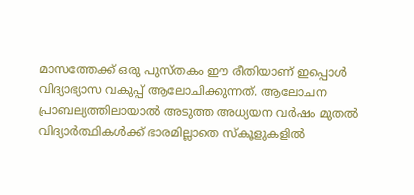മാസത്തേക്ക് ഒരു പുസ്തകം ഈ രീതിയാണ് ഇപ്പൊൾ വിദ്യാഭ്യാസ വകുപ്പ് ആലോചിക്കുന്നത്. ആലോചന പ്രാബല്യത്തിലായാൽ അടുത്ത അധ്യയന വർഷം മുതൽ വിദ്യാർത്ഥികൾക്ക് ഭാരമില്ലാതെ സ്കൂളുകളിൽ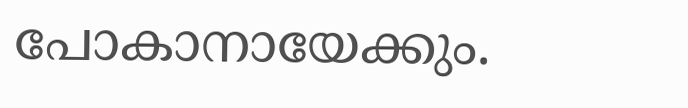പോകാനായേക്കും.